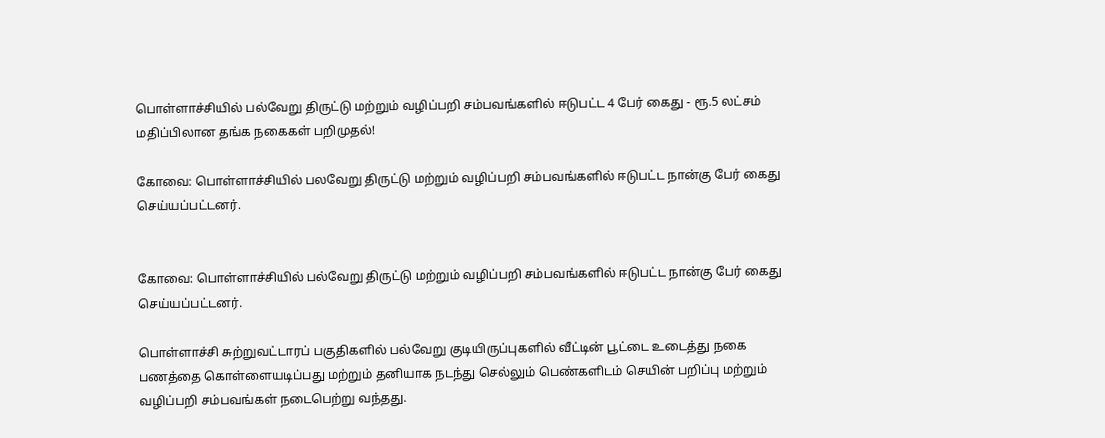பொள்ளாச்சியில் பல்வேறு திருட்டு மற்றும் வழிப்பறி சம்பவங்களில் ஈடுபட்ட 4 பேர் கைது - ரூ.5 லட்சம் மதிப்பிலான தங்க நகைகள் பறிமுதல்!

கோவை: பொள்ளாச்சியில் பலவேறு திருட்டு மற்றும் வழிப்பறி சம்பவங்களில் ஈடுபட்ட நான்கு பேர் கைது செய்யப்பட்டனர்.


கோவை: பொள்ளாச்சியில் பல்வேறு திருட்டு மற்றும் வழிப்பறி சம்பவங்களில் ஈடுபட்ட நான்கு பேர் கைது செய்யப்பட்டனர்.

பொள்ளாச்சி சுற்றுவட்டாரப் பகுதிகளில் பல்வேறு குடியிருப்புகளில் வீட்டின் பூட்டை உடைத்து நகை பணத்தை கொள்ளையடிப்பது மற்றும் தனியாக நடந்து செல்லும் பெண்களிடம் செயின் பறிப்பு மற்றும் வழிப்பறி சம்பவங்கள் நடைபெற்று வந்தது.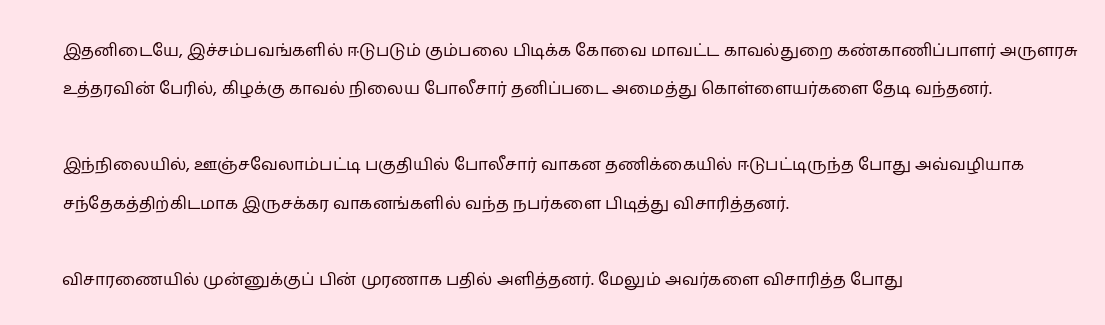இதனிடையே, இச்சம்பவங்களில் ஈடுபடும் கும்பலை பிடிக்க கோவை மாவட்ட காவல்துறை கண்காணிப்பாளர் அருளரசு உத்தரவின் பேரில், கிழக்கு காவல் நிலைய போலீசார் தனிப்படை அமைத்து கொள்ளையர்களை தேடி வந்தனர்.

இந்நிலையில், ஊஞ்சவேலாம்பட்டி பகுதியில் போலீசார் வாகன தணிக்கையில் ஈடுபட்டிருந்த போது அவ்வழியாக சந்தேகத்திற்கிடமாக இருசக்கர வாகனங்களில் வந்த நபர்களை பிடித்து விசாரித்தனர்.

விசாரணையில் முன்னுக்குப் பின் முரணாக பதில் அளித்தனர். மேலும் அவர்களை விசாரித்த போது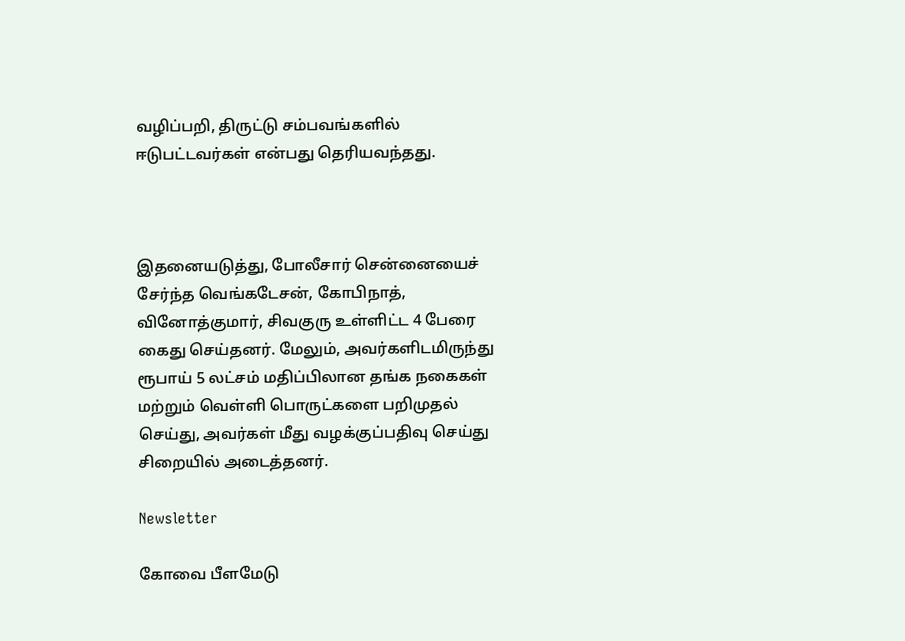வழிப்பறி, திருட்டு சம்பவங்களில் ஈடுபட்டவர்கள் என்பது தெரியவந்தது.



இதனையடுத்து, போலீசார் சென்னையைச் சேர்ந்த வெங்கடேசன், கோபிநாத், வினோத்குமார், சிவகுரு உள்ளிட்ட 4 பேரை கைது செய்தனர். மேலும், அவர்களிடமிருந்து ரூபாய் 5 லட்சம் மதிப்பிலான தங்க நகைகள் மற்றும் வெள்ளி பொருட்களை பறிமுதல் செய்து, அவர்கள் மீது வழக்குப்பதிவு செய்து சிறையில் அடைத்தனர்.

Newsletter

கோவை பீளமேடு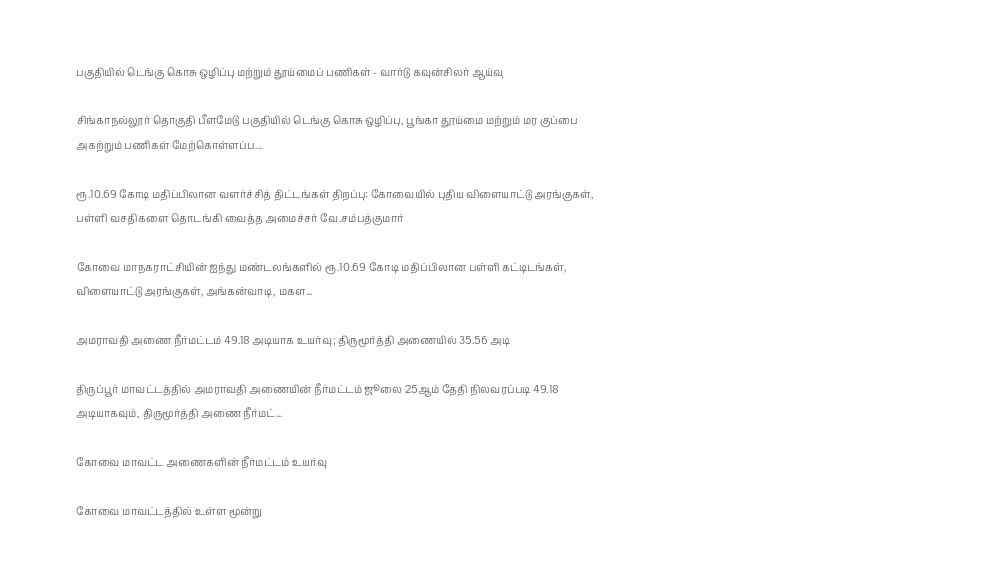பகுதியில் டெங்கு கொசு ஒழிப்பு மற்றும் தூய்மைப் பணிகள் - வார்டு கவுன்சிலர் ஆய்வு

சிங்காநல்லூர் தொகுதி பீளமேடு பகுதியில் டெங்கு கொசு ஒழிப்பு, பூங்கா தூய்மை மற்றும் மர குப்பை அகற்றும் பணிகள் மேற்கொள்ளப்ப...

ரூ.10.69 கோடி மதிப்பிலான வளர்ச்சித் திட்டங்கள் திறப்பு: கோவையில் புதிய விளையாட்டு அரங்குகள், பள்ளி வசதிகளை தொடங்கி வைத்த அமைச்சர் வே.சம்பத்குமார்

கோவை மாநகராட்சியின் ஐந்து மண்டலங்களில் ரூ.10.69 கோடி மதிப்பிலான பள்ளி கட்டிடங்கள், விளையாட்டு அரங்குகள், அங்கன்வாடி, மகள...

அமராவதி அணை நீர்மட்டம் 49.18 அடியாக உயர்வு; திருமூர்த்தி அணையில் 35.56 அடி

திருப்பூர் மாவட்டத்தில் அமராவதி அணையின் நீர்மட்டம் ஜூலை 25ஆம் தேதி நிலவரப்படி 49.18 அடியாகவும், திருமூர்த்தி அணை நீர்மட்...

கோவை மாவட்ட அணைகளின் நீர்மட்டம் உயர்வு

கோவை மாவட்டத்தில் உள்ள மூன்று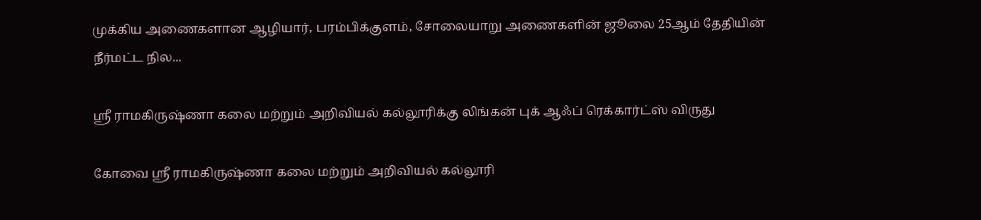முக்கிய அணைகளான ஆழியார், பரம்பிக்குளம், சோலையாறு அணைகளின் ஜூலை 25ஆம் தேதியின் நீர்மட்ட நில...

ஸ்ரீ ராமகிருஷ்ணா கலை மற்றும் அறிவியல் கல்லூரிக்கு லிங்கன் புக் ஆஃப் ரெக்கார்ட்ஸ் விருது

கோவை ஸ்ரீ ராமகிருஷ்ணா கலை மற்றும் அறிவியல் கல்லூரி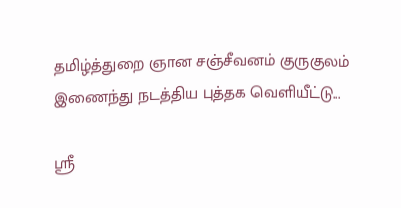தமிழ்த்துறை ஞான சஞ்சீவனம் குருகுலம் இணைந்து நடத்திய புத்தக வெளியீட்டு...

ஸ்ரீ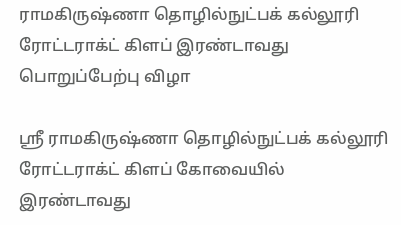ராமகிருஷ்ணா தொழில்நுட்பக் கல்லூரி ரோட்டராக்ட் கிளப் இரண்டாவது பொறுப்பேற்பு விழா

ஸ்ரீ ராமகிருஷ்ணா தொழில்நுட்பக் கல்லூரி ரோட்டராக்ட் கிளப் கோவையில் இரண்டாவது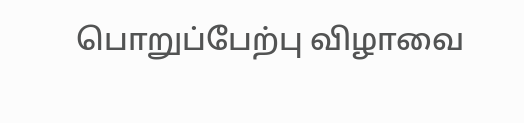பொறுப்பேற்பு விழாவை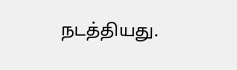நடத்தியது.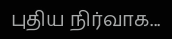புதிய நிர்வாக...